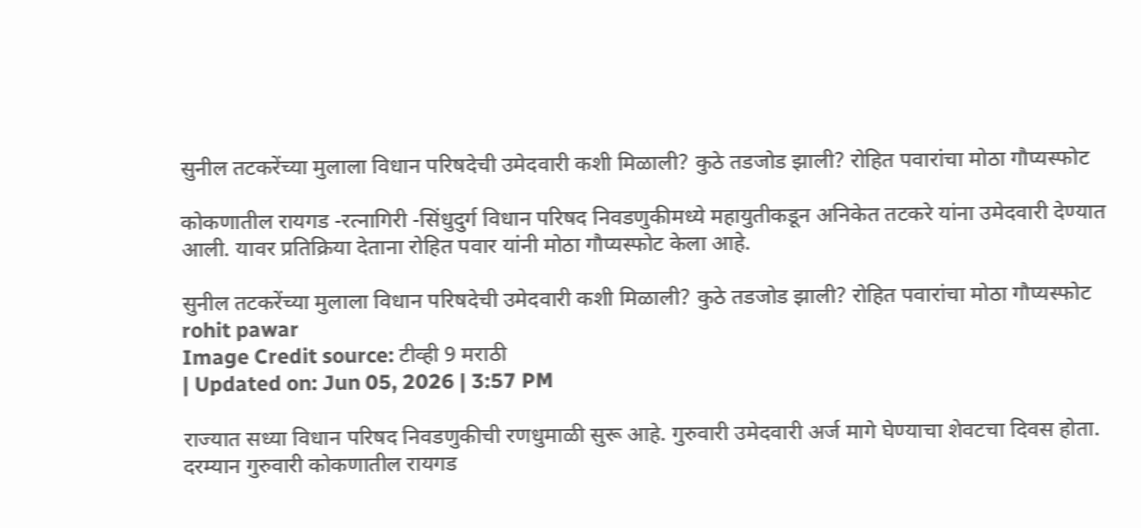सुनील तटकरेंच्या मुलाला विधान परिषदेची उमेदवारी कशी मिळाली? कुठे तडजोड झाली? रोहित पवारांचा मोठा गौप्यस्फोट

कोकणातील रायगड -रत्नागिरी -सिंधुदुर्ग विधान परिषद निवडणुकीमध्ये महायुतीकडून अनिकेत तटकरे यांना उमेदवारी देण्यात आली. यावर प्रतिक्रिया देताना रोहित पवार यांनी मोठा गौप्यस्फोट केला आहे.

सुनील तटकरेंच्या मुलाला विधान परिषदेची उमेदवारी कशी मिळाली? कुठे तडजोड झाली? रोहित पवारांचा मोठा गौप्यस्फोट
rohit pawar
Image Credit source: टीव्ही 9 मराठी
| Updated on: Jun 05, 2026 | 3:57 PM

राज्यात सध्या विधान परिषद निवडणुकीची रणधुमाळी सुरू आहे. गुरुवारी उमेदवारी अर्ज मागे घेण्याचा शेवटचा दिवस होता. दरम्यान गुरुवारी कोकणातील रायगड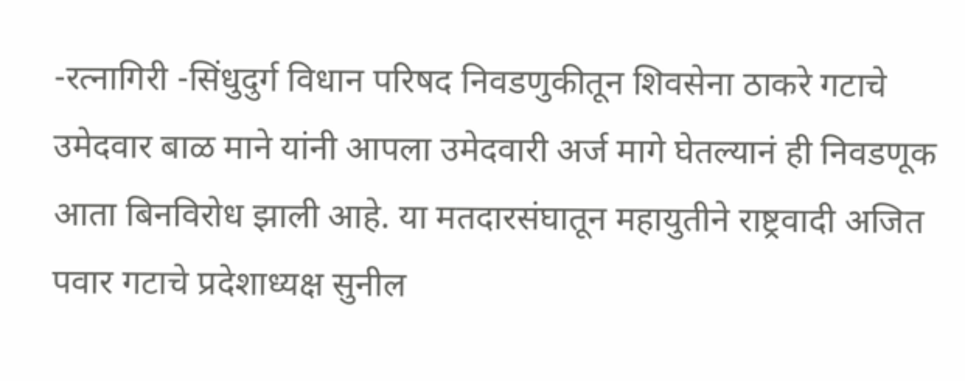-रत्नागिरी -सिंधुदुर्ग विधान परिषद निवडणुकीतून शिवसेना ठाकरे गटाचे उमेदवार बाळ माने यांनी आपला उमेदवारी अर्ज मागे घेतल्यानं ही निवडणूक आता बिनविरोध झाली आहे. या मतदारसंघातून महायुतीने राष्ट्रवादी अजित पवार गटाचे प्रदेशाध्यक्ष सुनील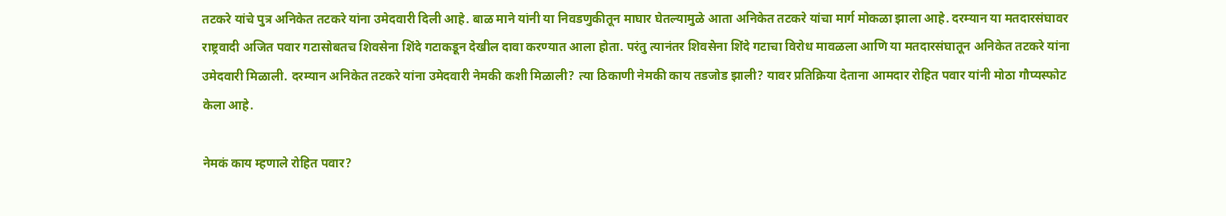तटकरे यांचे पुत्र अनिकेत तटकरे यांना उमेदवारी दिली आहे. बाळ माने यांनी या निवडणुकीतून माघार घेतल्यामुळे आता अनिकेत तटकरे यांचा मार्ग मोकळा झाला आहे. दरम्यान या मतदारसंघावर राष्ट्रवादी अजित पवार गटासोबतच शिवसेना शिंदे गटाकडून देखील दावा करण्यात आला होता. परंतु त्यानंतर शिवसेना शिंदे गटाचा विरोध मावळला आणि या मतदारसंघातून अनिकेत तटकरे यांना उमेदवारी मिळाली. दरम्यान अनिकेत तटकरे यांना उमेदवारी नेमकी कशी मिळाली? त्या ठिकाणी नेमकी काय तडजोड झाली? यावर प्रतिक्रिया देताना आमदार रोहित पवार यांनी मोठा गौप्यस्फोट केला आहे.

नेमकं काय म्हणाले रोहित पवार?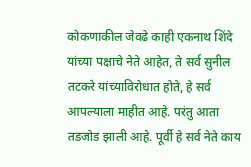कोकणाकील जेवढे काही एकनाथ शिंदे यांच्या पक्षाचे नेते आहेत, ते सर्व सुनील तटकरे यांच्याविरोधात होते, हे सर्व आपल्याला माहीत आहे. परंतु आता तडजोड झाली आहे. पूर्वी हे सर्व नेते काय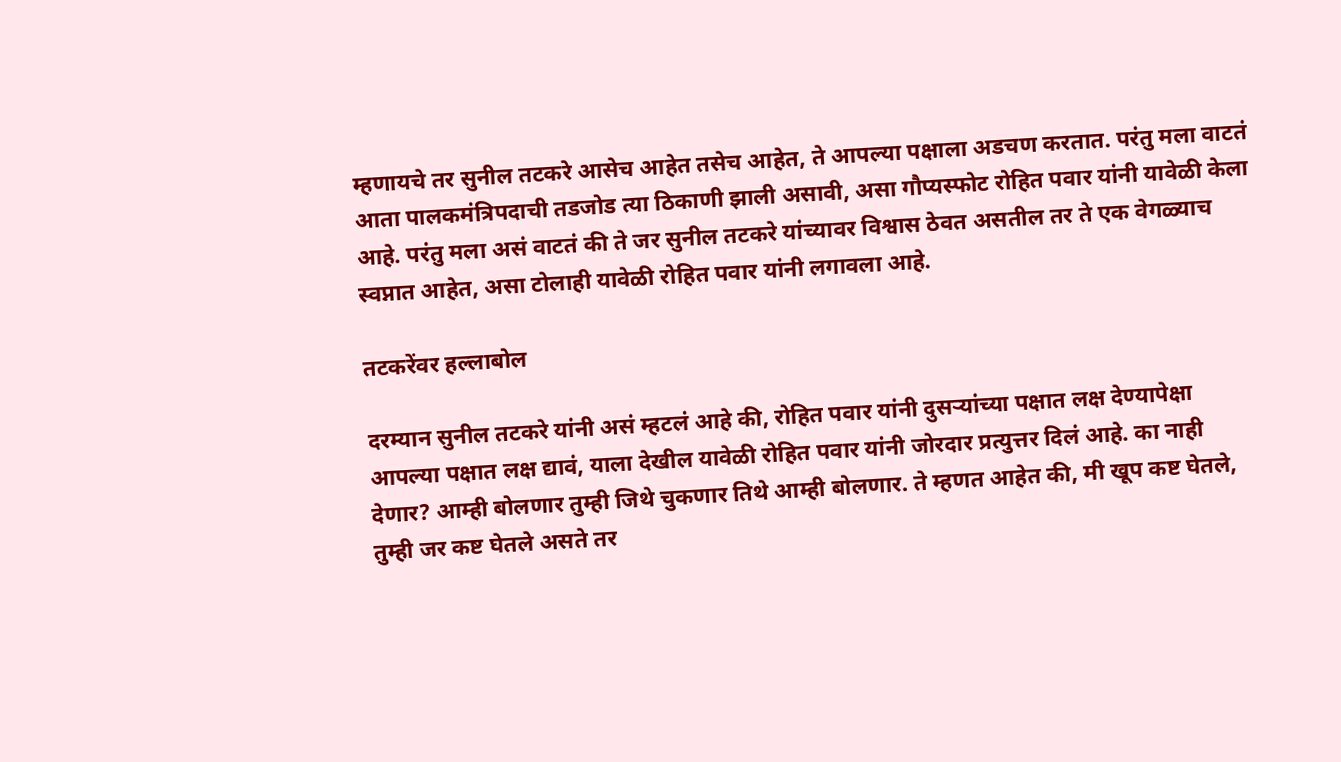म्हणायचे तर सुनील तटकरे आसेच आहेत तसेच आहेत, ते आपल्या पक्षाला अडचण करतात. परंतु मला वाटतं आता पालकमंत्रिपदाची तडजोड त्या ठिकाणी झाली असावी, असा गौप्यस्फोट रोहित पवार यांनी यावेळी केला आहे. परंतु मला असं वाटतं की ते जर सुनील तटकरे यांच्यावर विश्वास ठेवत असतील तर ते एक वेगळ्याच स्वप्नात आहेत, असा टोलाही यावेळी रोहित पवार यांनी लगावला आहे.

तटकरेंवर हल्लाबोल

दरम्यान सुनील तटकरे यांनी असं म्हटलं आहे की, रोहित पवार यांनी दुसऱ्यांच्या पक्षात लक्ष देण्यापेक्षा आपल्या पक्षात लक्ष द्यावं, याला देखील यावेळी रोहित पवार यांनी जोरदार प्रत्युत्तर दिलं आहे. का नाही देणार? आम्ही बोलणार तुम्ही जिथे चुकणार तिथे आम्ही बोलणार. ते म्हणत आहेत की, मी खूप कष्ट घेतले, तुम्ही जर कष्ट घेतले असते तर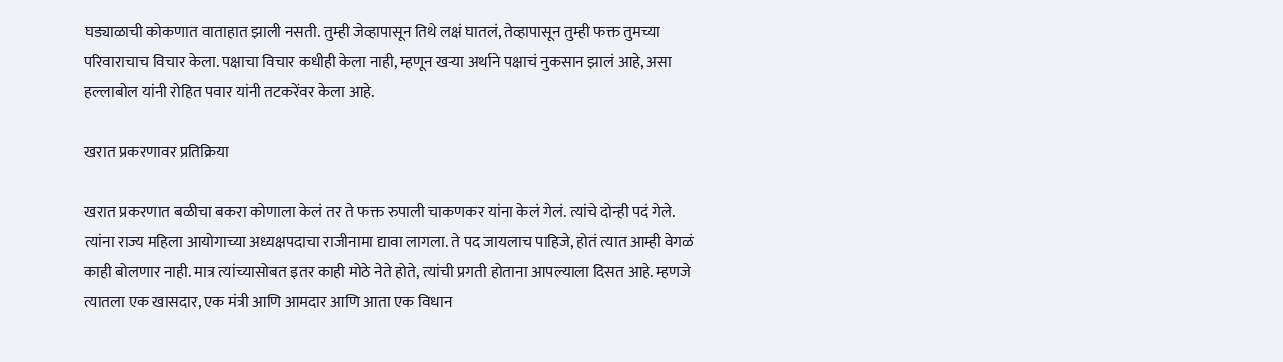घड्याळाची कोकणात वाताहात झाली नसती. तुम्ही जेव्हापासून तिथे लक्षं घातलं, तेव्हापासून तुम्ही फक्त तुमच्या परिवाराचाच विचार केला. पक्षाचा विचार कधीही केला नाही, म्हणून खऱ्या अर्थाने पक्षाचं नुकसान झालं आहे, असा हल्लाबोल यांनी रोहित पवार यांनी तटकरेंवर केला आहे.

खरात प्रकरणावर प्रतिक्रिया

खरात प्रकरणात बळीचा बकरा कोणाला केलं तर ते फक्त रुपाली चाकणकर यांना केलं गेलं. त्यांचे दोन्ही पदं गेले. त्यांना राज्य महिला आयोगाच्या अध्यक्षपदाचा राजीनामा द्यावा लागला. ते पद जायलाच पाहिजे, होतं त्यात आम्ही वेगळं काही बोलणार नाही. मात्र त्यांच्यासोबत इतर काही मोठे नेते होते, त्यांची प्रगती होताना आपल्याला दिसत आहे. म्हणजे त्यातला एक खासदार, एक मंत्री आणि आमदार आणि आता एक विधान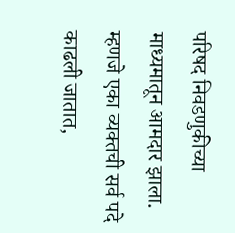परिषद निवडणुकीच्या माध्यमातून आमदार झाला. म्हणजे एका व्यक्तची सर्व पदे काढली जातात,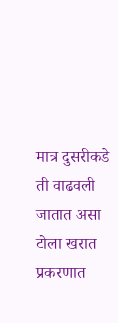मात्र दुसरीकडे ती वाढवली जातात असा टोला खरात प्रकरणात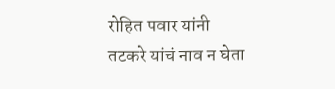रोहित पवार यांनी तटकरे यांचं नाव न घेता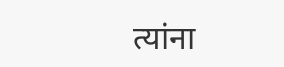त्यांना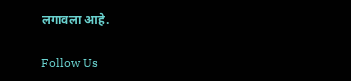लगावला आहे.

Follow Us